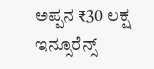ಅಪ್ಪನ ₹30 ಲಕ್ಷ ಇನ್ಸೂರೆನ್ಸ್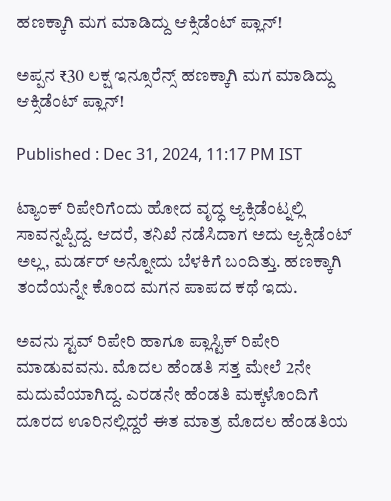ಹಣಕ್ಕಾಗಿ ಮಗ ಮಾಡಿದ್ದು ಆಕ್ಸಿಡೆಂಟ್ ಪ್ಲಾನ್!

ಅಪ್ಪನ ₹30 ಲಕ್ಷ ಇನ್ಸೂರೆನ್ಸ್ ಹಣಕ್ಕಾಗಿ ಮಗ ಮಾಡಿದ್ದು ಆಕ್ಸಿಡೆಂಟ್ ಪ್ಲಾನ್!

Published : Dec 31, 2024, 11:17 PM IST

ಟ್ಯಾಂಕ್ ರಿಪೇರಿಗೆಂದು ಹೋದ ವೃದ್ಧ ಆ್ಯಕ್ಸಿಡೆಂಟ್ನಲ್ಲಿ ಸಾವನ್ನಪ್ಪಿದ್ದ. ಆದರೆ, ತನಿಖೆ ನಡೆಸಿದಾಗ ಅದು ಆ್ಯಕ್ಸಿಡೆಂಟ್ ಅಲ್ಲ, ಮರ್ಡರ್ ಅನ್ನೋದು ಬೆಳಕಿಗೆ ಬಂದಿತ್ತು. ಹಣಕ್ಕಾಗಿ ತಂದೆಯನ್ನೇ ಕೊಂದ ಮಗನ ಪಾಪದ ಕಥೆ ಇದು.

ಅವನು ಸ್ಟವ್ ರಿಪೇರಿ ಹಾಗೂ ಪ್ಲಾಸ್ಟಿಕ್ ರಿಪೇರಿ ಮಾಡುವವನು. ಮೊದಲ ಹೆಂಡತಿ ಸತ್ತ ಮೇಲೆ 2ನೇ ಮದುವೆಯಾಗಿದ್ದ. ಎರಡನೇ ಹೆಂಡತಿ ಮಕ್ಕಳೊಂದಿಗೆ ದೂರದ ಊರಿನಲ್ಲಿದ್ದರೆ ಈತ ಮಾತ್ರ ಮೊದಲ ಹೆಂಡತಿಯ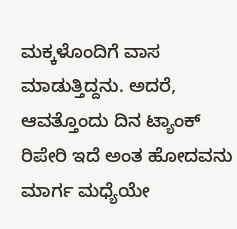ಮಕ್ಕಳೊಂದಿಗೆ ವಾಸ ಮಾಡುತ್ತಿದ್ದನು. ಅದರೆ, ಆವತ್ತೊಂದು ದಿನ ಟ್ಯಾಂಕ್ ರಿಪೇರಿ ಇದೆ ಅಂತ ಹೋದವನು ಮಾರ್ಗ ಮಧ್ಯೆಯೇ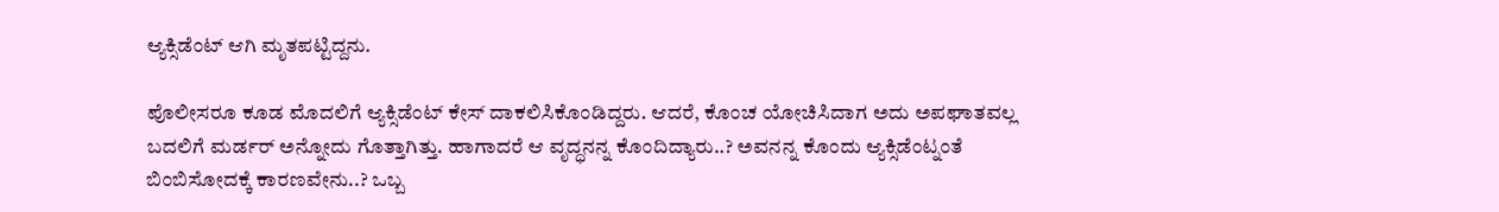ಆ್ಯಕ್ಸಿಡೆಂಟ್ ಆಗಿ ಮೃತಪಟ್ಟಿದ್ದನು.

ಪೊಲೀಸರೂ ಕೂಡ ಮೊದಲಿಗೆ ಆ್ಯಕ್ಸಿಡೆಂಟ್ ಕೇಸ್ ದಾಕಲಿಸಿಕೊಂಡಿದ್ದರು. ಆದರೆ, ಕೊಂಚ ಯೋಚಿಸಿದಾಗ ಅದು ಅಪಘಾತವಲ್ಲ ಬದಲಿಗೆ ಮರ್ಡರ್ ಅನ್ನೋದು ಗೊತ್ತಾಗಿತ್ತು. ಹಾಗಾದರೆ ಆ ವೃದ್ಧನನ್ನ ಕೊಂದಿದ್ಯಾರು..? ಅವನನ್ನ ಕೊಂದು ಆ್ಯಕ್ಸಿಡೆಂಟ್ನಂತೆ ಬಿಂಬಿಸೋದಕ್ಕೆ ಕಾರಣವೇನು..? ಒಬ್ಬ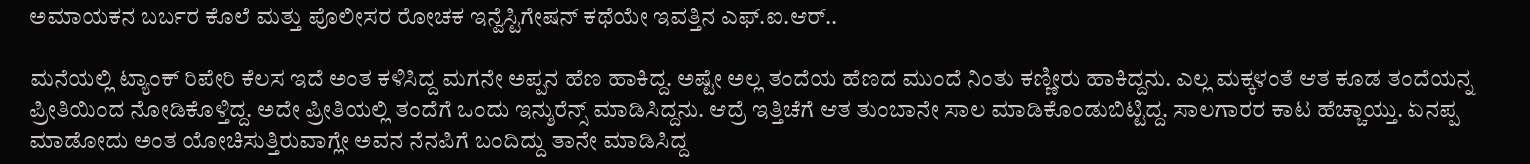ಅಮಾಯಕನ ಬರ್ಬರ ಕೊಲೆ ಮತ್ತು ಪೊಲೀಸರ ರೋಚಕ ಇನ್ವೆಸ್ಟಿಗೇಷನ್ ಕಥೆಯೇ ಇವತ್ತಿನ ಎಫ್.ಐ.ಆರ್..

ಮನೆಯಲ್ಲಿ ಟ್ಯಾಂಕ್ ರಿಪೇರಿ ಕೆಲಸ ಇದೆ ಅಂತ ಕಳಿಸಿದ್ದ ಮಗನೇ ಅಪ್ಪನ ಹೆಣ ಹಾಕಿದ್ದ. ಅಷ್ಟೇ ಅಲ್ಲ ತಂದೆಯ ಹೆಣದ ಮುಂದೆ ನಿಂತು ಕಣ್ಣೀರು ಹಾಕಿದ್ದನು. ಎಲ್ಲ ಮಕ್ಕಳಂತೆ ಆತ ಕೂಡ ತಂದೆಯನ್ನ ಪ್ರೀತಿಯಿಂದ ನೋಡಿಕೊಳ್ತಿದ್ದ. ಅದೇ ಪ್ರೀತಿಯಲ್ಲಿ ತಂದೆಗೆ ಒಂದು ಇನ್ಶುರೆನ್ಸ್ ಮಾಡಿಸಿದ್ದನು. ಆದ್ರೆ ಇತ್ತಿಚೆಗೆ ಆತ ತುಂಬಾನೇ ಸಾಲ ಮಾಡಿಕೊಂಡುಬಿಟ್ಟಿದ್ದ. ಸಾಲಗಾರರ ಕಾಟ ಹೆಚ್ಚಾಯ್ತು. ಏನಪ್ಪ ಮಾಡೋದು ಅಂತ ಯೋಚಿಸುತ್ತಿರುವಾಗ್ಲೇ ಅವನ ನೆನಪಿಗೆ ಬಂದಿದ್ದು ತಾನೇ ಮಾಡಿಸಿದ್ದ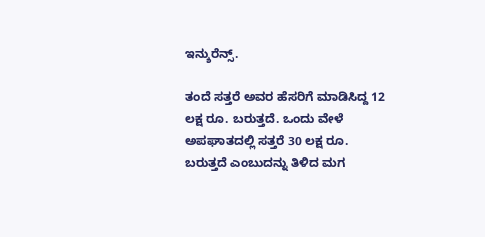ಇನ್ಶುರೆನ್ಸ್.

ತಂದೆ ಸತ್ತರೆ ಅವರ ಹೆಸರಿಗೆ ಮಾಡಿಸಿದ್ದ 12 ಲಕ್ಷ ರೂ. ಬರುತ್ತದೆ. ಒಂದು ವೇಳೆ ಅಪಘಾತದಲ್ಲಿ ಸತ್ತರೆ 30 ಲಕ್ಷ ರೂ. ಬರುತ್ತದೆ ಎಂಬುದನ್ನು ತಿಳಿದ ಮಗ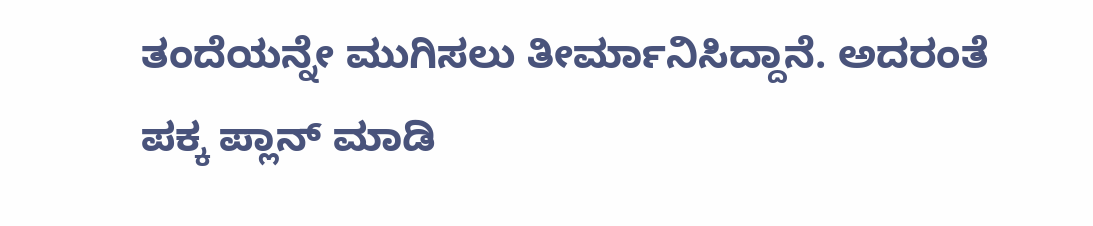ತಂದೆಯನ್ನೇ ಮುಗಿಸಲು ತೀರ್ಮಾನಿಸಿದ್ದಾನೆ. ಅದರಂತೆ ಪಕ್ಕ ಪ್ಲಾನ್ ಮಾಡಿ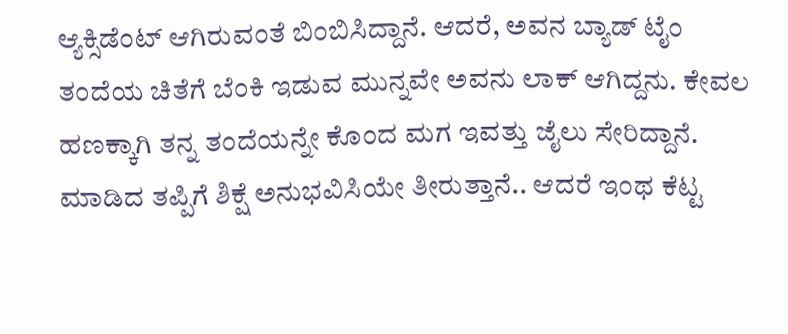ಆ್ಯಕ್ಸಿಡೆಂಟ್ ಆಗಿರುವಂತೆ ಬಿಂಬಿಸಿದ್ದಾನೆ. ಆದರೆ, ಅವನ ಬ್ಯಾಡ್ ಟೈಂ ತಂದೆಯ ಚಿತೆಗೆ ಬೆಂಕಿ ಇಡುವ ಮುನ್ನವೇ ಅವನು ಲಾಕ್ ಆಗಿದ್ದನು. ಕೇವಲ ಹಣಕ್ಕಾಗಿ ತನ್ನ ತಂದೆಯನ್ನೇ ಕೊಂದ ಮಗ ಇವತ್ತು ಜೈಲು ಸೇರಿದ್ದಾನೆ. ಮಾಡಿದ ತಪ್ಪಿಗೆ ಶಿಕ್ಷೆ ಅನುಭವಿಸಿಯೇ ತೀರುತ್ತಾನೆ.. ಆದರೆ ಇಂಥ ಕೆಟ್ಟ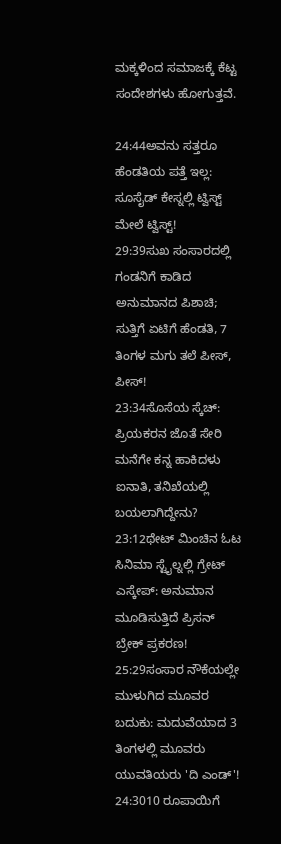ಮಕ್ಕಳಿಂದ ಸಮಾಜಕ್ಕೆ ಕೆಟ್ಟ ಸಂದೇಶಗಳು ಹೋಗುತ್ತವೆ.

24:44ಅವನು ಸತ್ತರೂ ಹೆಂಡತಿಯ ಪತ್ತೆ ಇಲ್ಲ: ಸೂಸೈಡ್ ಕೇಸ್ನಲ್ಲಿ ಟ್ವಿಸ್ಟ್ ಮೇಲೆ ಟ್ವಿಸ್ಟ್!
29:39ಸುಖ ಸಂಸಾರದಲ್ಲಿ ಗಂಡನಿಗೆ ಕಾಡಿದ ಅನುಮಾನದ ಪಿಶಾಚಿ; ಸುತ್ತಿಗೆ ಏಟಿಗೆ ಹೆಂಡತಿ, 7 ತಿಂಗಳ ಮಗು ತಲೆ ಪೀಸ್, ಪೀಸ್!
23:34ಸೊಸೆಯ ಸ್ಕೆಚ್: ಪ್ರಿಯಕರನ ಜೊತೆ ಸೇರಿ ಮನೆಗೇ ಕನ್ನ ಹಾಕಿದಳು ಐನಾತಿ, ತನಿಖೆಯಲ್ಲಿ ಬಯಲಾಗಿದ್ದೇನು?
23:12ಥೇಟ್ ಮಿಂಚಿನ ಓಟ ಸಿನಿಮಾ ಸ್ಟೈಲ್ನಲ್ಲಿ ಗ್ರೇಟ್ ಎಸ್ಕೇಪ್: ಅನುಮಾನ ಮೂಡಿಸುತ್ತಿದೆ ಪ್ರಿಸನ್ ಬ್ರೇಕ್ ಪ್ರಕರಣ!
25:29ಸಂಸಾರ ನೌಕೆಯಲ್ಲೇ ಮುಳುಗಿದ ಮೂವರ ಬದುಕು: ಮದುವೆಯಾದ 3 ತಿಂಗಳಲ್ಲಿ ಮೂವರು ಯುವತಿಯರು 'ದಿ ಎಂಡ್'!
24:3010 ರೂಪಾಯಿಗೆ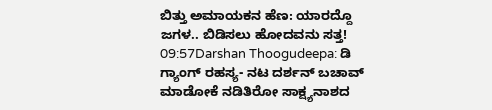ಬಿತ್ತು ಅಮಾಯಕನ ಹೆಣ: ಯಾರದ್ದೊ ಜಗಳ.. ಬಿಡಿಸಲು ಹೋದವನು ಸತ್ತ!
09:57Darshan Thoogudeepa: ಡಿ ಗ್ಯಾಂಗ್ ರಹಸ್ಯ- ನಟ ದರ್ಶನ್ ಬಚಾವ್ ಮಾಡೋಕೆ ನಡಿತಿರೋ ಸಾಕ್ಷ್ಯನಾಶದ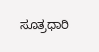ಸೂತ್ರಧಾರಿ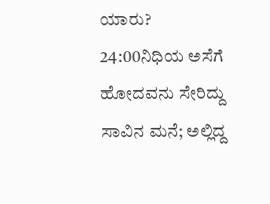ಯಾರು?
24:00ನಿಧಿಯ ಅಸೆಗೆ ಹೋದವನು ಸೇರಿದ್ದು ಸಾವಿನ ಮನೆ; ಅಲ್ಲಿದ್ದ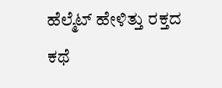ಹೆಲ್ಮೆಟ್ ಹೇಳಿತ್ತು ರಕ್ತದ ಕಥೆ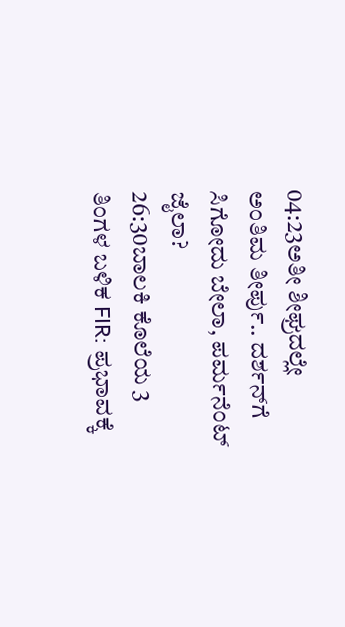04:23ಅತೀ ಶೀಘ್ರದಲ್ಲೇ ಅಂತಿಮ ತೀರ್ಪು.. ದರ್ಶನ್‌ಗೆ ಸಿಗೋದು ಬೇಲಾ, ಪರ್ಮನೆಂಟ್ ಜೈಲಾ?
26:30ಬಾಲಕಿ ಕೊಲೆಯ 3 ತಿಂಗಳ ಬಳಿಕ FIR: ಪ್ರಭಾವಕ್ಕೆ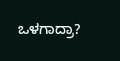ಒಳಗಾದ್ರಾ?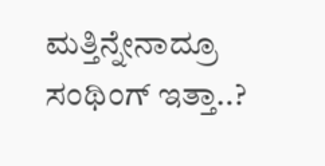ಮತ್ತಿನ್ನೇನಾದ್ರೂ ಸಂಥಿಂಗ್ ಇತ್ತಾ..?